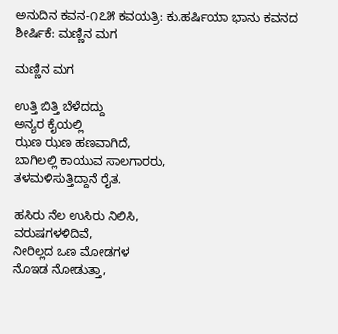ಅನುದಿನ ಕವನ-೧೭೫ ಕವಯತ್ರಿ: ಕು.ಹರ್ಷಿಯಾ ಭಾನು ಕವನದ ಶೀರ್ಷಿಕೆ: ಮಣ್ಣಿನ ಮಗ

ಮಣ್ಣಿನ ಮಗ

ಉತ್ತಿ ಬಿತ್ತಿ ಬೆಳೆದದ್ದು
ಅನ್ಯರ ಕೈಯಲ್ಲಿ
ಝಣ ಝಣ ಹಣವಾಗಿದೆ,
ಬಾಗಿಲಲ್ಲಿ ಕಾಯುವ ಸಾಲಗಾರರು,
ತಳಮಳಿಸುತ್ತಿದ್ದಾನೆ ರೈತ.

ಹಸಿರು ನೆಲ ಉಸಿರು ನಿಲಿಸಿ,
ವರುಷಗಳಳಿದಿವೆ,
ನೀರಿಲ್ಲದ ಒಣ ಮೋಡಗಳ
ನೊಇಡ ನೋಡುತ್ತಾ,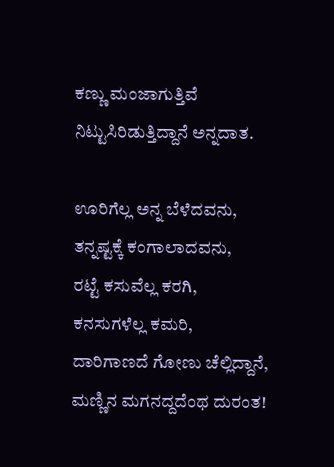ಕಣ್ಣು ಮಂಜಾಗುತ್ತಿವೆ
ನಿಟ್ಟುಸಿರಿಡುತ್ತಿದ್ದಾನೆ ಅನ್ನದಾತ.

ಊರಿಗೆಲ್ಲ ಅನ್ನ ಬೆಳೆದವನು,
ತನ್ನಷ್ಟಕ್ಕೆ ಕಂಗಾಲಾದವನು,
ರಟ್ಟೆ ಕಸುವೆಲ್ಲ ಕರಗಿ,
ಕನಸುಗಳೆಲ್ಲ ಕಮರಿ,
ದಾರಿಗಾಣದೆ ಗೋಣು ಚೆಲ್ಲಿದ್ದಾನೆ,
ಮಣ್ಣಿನ ಮಗನದ್ದದೆಂಥ ದುರಂತ!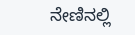ನೇಣಿನಲ್ಲಿ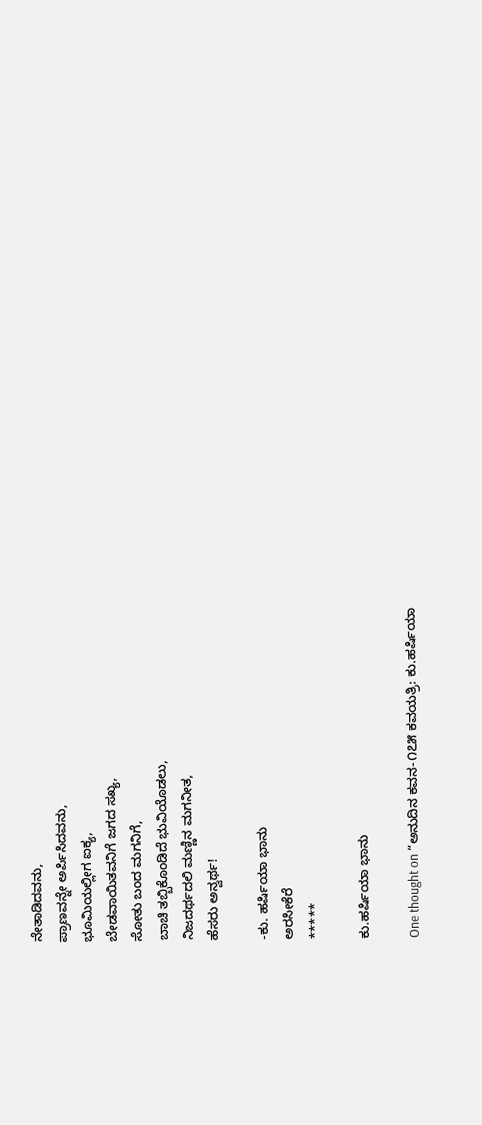ನೇತಾಡಿದವನು,
ಪ್ರಾಣವನ್ನೇ ಅರ್ಪಿಸಿದವನು,
ಭೂಮಿಯಲ್ಲೀಗ ಐಕ್ಯ,
ಬೇಡವಾಯಿತವನಿಗೆ ಜಗದ ಸಖ್ಯ,
ಸೋತು ಬಂದ ಮಗನಿಗೆ,
ಬಾಚಿ ತಬ್ಬಿಕೊಂಡಿದೆ ಭುವಿಯೊಡಲು,
ನಿಜದರ್ಥದಲಿ ಮಣ್ಣಿನ ಮಗನೀತ,
ಹೆಸರು ಅನ್ವರ್ಥ!

-ಕು. ಹರ್ಷಿಯಾ ಭಾನು
ಅರಸೀಕೆರೆ
*****

ಕು.ಹರ್ಷಿಯಾ ಭಾನು

One thought on “ಅನುದಿನ ಕವನ-೧೭೫ ಕವಯತ್ರಿ: ಕು.ಹರ್ಷಿಯಾ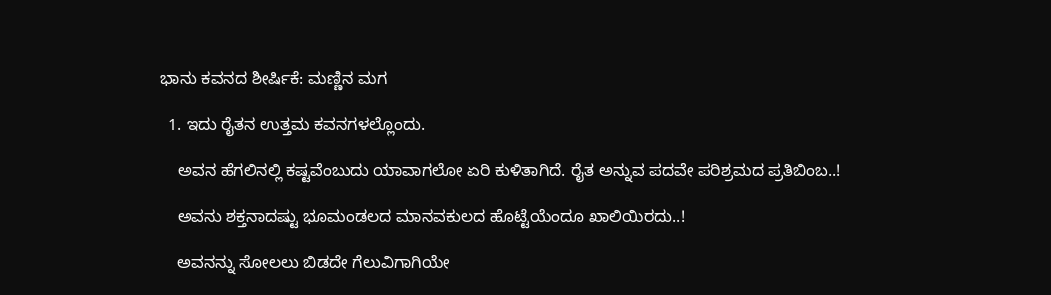ಭಾನು ಕವನದ ಶೀರ್ಷಿಕೆ: ಮಣ್ಣಿನ ಮಗ

  1. ಇದು ರೈತನ ಉತ್ತಮ ಕವನಗಳಲ್ಲೊಂದು.

    ಅವನ ಹೆಗಲಿನಲ್ಲಿ ಕಷ್ಟವೆಂಬುದು ಯಾವಾಗಲೋ ಏರಿ ಕುಳಿತಾಗಿದೆ. ರೈತ ಅನ್ನುವ ಪದವೇ ಪರಿಶ್ರಮದ ಪ್ರತಿಬಿಂಬ..!

    ಅವನು ಶಕ್ತನಾದಷ್ಟು ಭೂಮಂಡಲದ ಮಾನವಕುಲದ ಹೊಟ್ಟೆಯೆಂದೂ ಖಾಲಿಯಿರದು..!

    ಅವನನ್ನು ಸೋಲಲು ಬಿಡದೇ ಗೆಲುವಿಗಾಗಿಯೇ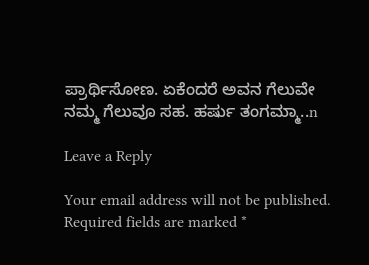ಪ್ರಾರ್ಥಿಸೋಣ. ಏಕೆಂದರೆ ಅವನ ಗೆಲುವೇ ನಮ್ಮ ಗೆಲುವೂ ಸಹ. ಹರ್ಷು ತಂಗಮ್ಮಾ..n

Leave a Reply

Your email address will not be published. Required fields are marked *